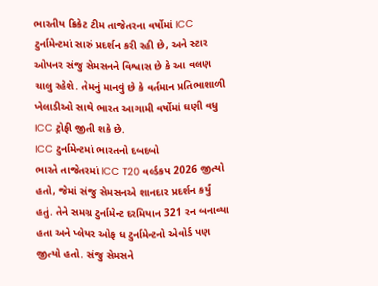ભારતીય ક્રિકેટ ટીમ તાજેતરના વર્ષોમાં ICC ટુર્નામેન્ટમાં સારું પ્રદર્શન કરી રહી છે, અને સ્ટાર ઓપનર સંજુ સેમસનને વિશ્વાસ છે કે આ વલણ ચાલુ રહેશે. તેમનું માનવું છે કે વર્તમાન પ્રતિભાશાળી ખેલાડીઓ સાથે ભારત આગામી વર્ષોમાં ઘણી વધુ ICC ટ્રોફી જીતી શકે છે.
ICC ટુર્નામેન્ટમાં ભારતનો દબદબો
ભારતે તાજેતરમાં ICC T20 વર્લ્ડકપ 2026 જીત્યો હતો, જેમાં સંજુ સેમસનએ શાનદાર પ્રદર્શન કર્યું હતું. તેને સમગ્ર ટુર્નામેન્ટ દરમિયાન 321 રન બનાવ્યા હતા અને પ્લેયર ઓફ ધ ટુર્નામેન્ટનો એવોર્ડ પણ જીત્યો હતો. સંજુ સેમસને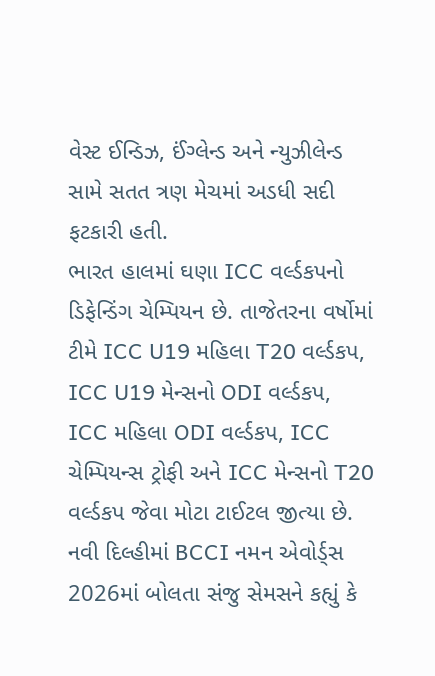વેસ્ટ ઈન્ડિઝ, ઈંગ્લેન્ડ અને ન્યુઝીલેન્ડ સામે સતત ત્રણ મેચમાં અડધી સદી ફટકારી હતી.
ભારત હાલમાં ઘણા ICC વર્લ્ડકપનો ડિફેન્ડિંગ ચેમ્પિયન છે. તાજેતરના વર્ષોમાં ટીમે ICC U19 મહિલા T20 વર્લ્ડકપ, ICC U19 મેન્સનો ODI વર્લ્ડકપ, ICC મહિલા ODI વર્લ્ડકપ, ICC ચેમ્પિયન્સ ટ્રોફી અને ICC મેન્સનો T20 વર્લ્ડકપ જેવા મોટા ટાઈટલ જીત્યા છે.
નવી દિલ્હીમાં BCCI નમન એવોર્ડ્સ 2026માં બોલતા સંજુ સેમસને કહ્યું કે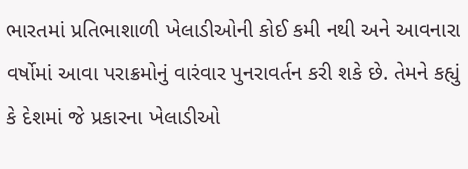ભારતમાં પ્રતિભાશાળી ખેલાડીઓની કોઈ કમી નથી અને આવનારા વર્ષોમાં આવા પરાક્રમોનું વારંવાર પુનરાવર્તન કરી શકે છે. તેમને કહ્યું કે દેશમાં જે પ્રકારના ખેલાડીઓ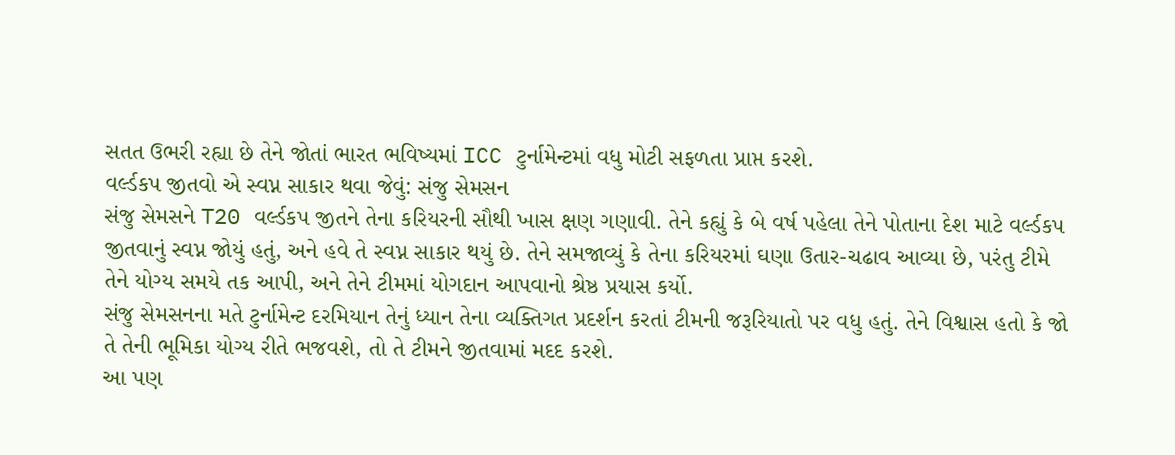સતત ઉભરી રહ્યા છે તેને જોતાં ભારત ભવિષ્યમાં ICC ટુર્નામેન્ટમાં વધુ મોટી સફળતા પ્રાપ્ત કરશે.
વર્લ્ડકપ જીતવો એ સ્વપ્ન સાકાર થવા જેવું: સંજુ સેમસન
સંજુ સેમસને T20 વર્લ્ડકપ જીતને તેના કરિયરની સૌથી ખાસ ક્ષણ ગણાવી. તેને કહ્યું કે બે વર્ષ પહેલા તેને પોતાના દેશ માટે વર્લ્ડકપ જીતવાનું સ્વપ્ન જોયું હતું, અને હવે તે સ્વપ્ન સાકાર થયું છે. તેને સમજાવ્યું કે તેના કરિયરમાં ઘણા ઉતાર-ચઢાવ આવ્યા છે, પરંતુ ટીમે તેને યોગ્ય સમયે તક આપી, અને તેને ટીમમાં યોગદાન આપવાનો શ્રેષ્ઠ પ્રયાસ કર્યો.
સંજુ સેમસનના મતે ટુર્નામેન્ટ દરમિયાન તેનું ધ્યાન તેના વ્યક્તિગત પ્રદર્શન કરતાં ટીમની જરૂરિયાતો પર વધુ હતું. તેને વિશ્વાસ હતો કે જો તે તેની ભૂમિકા યોગ્ય રીતે ભજવશે, તો તે ટીમને જીતવામાં મદદ કરશે.
આ પણ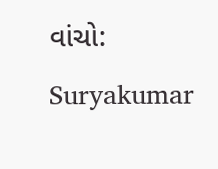વાંચો: Suryakumar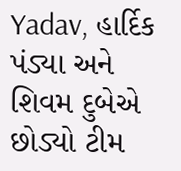Yadav, હાર્દિક પંડ્યા અને શિવમ દુબેએ છોડ્યો ટીમ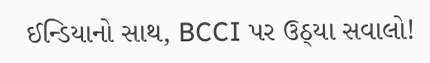ઈન્ડિયાનો સાથ, BCCI પર ઉઠ્યા સવાલો!